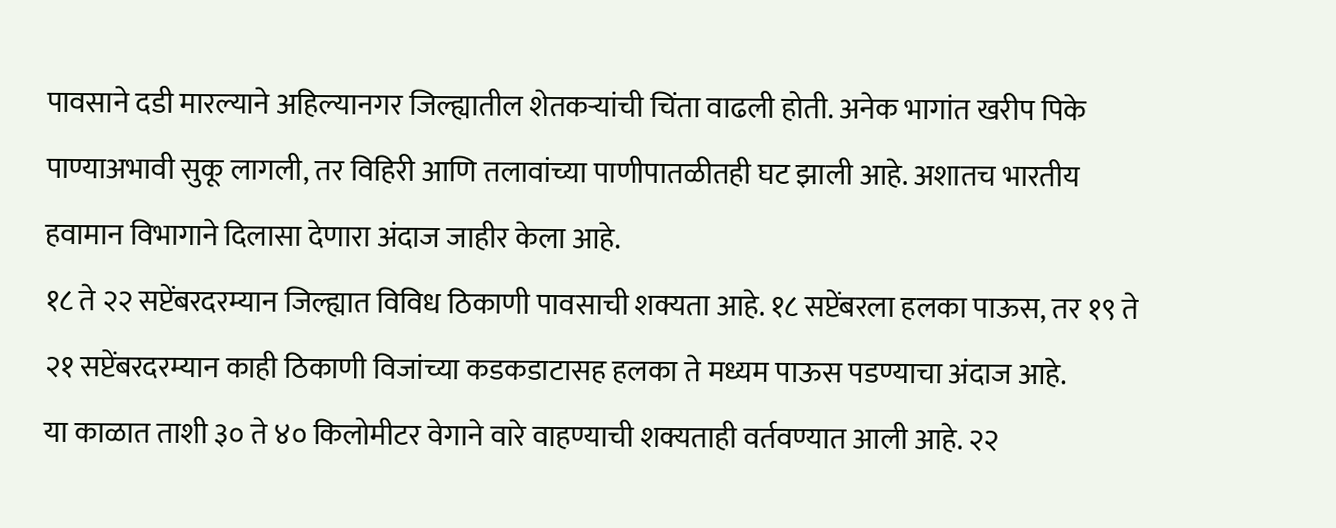पावसाने दडी मारल्याने अहिल्यानगर जिल्ह्यातील शेतकऱ्यांची चिंता वाढली होती. अनेक भागांत खरीप पिके पाण्याअभावी सुकू लागली, तर विहिरी आणि तलावांच्या पाणीपातळीतही घट झाली आहे. अशातच भारतीय हवामान विभागाने दिलासा देणारा अंदाज जाहीर केला आहे.
१८ ते २२ सप्टेंबरदरम्यान जिल्ह्यात विविध ठिकाणी पावसाची शक्यता आहे. १८ सप्टेंबरला हलका पाऊस, तर १९ ते २१ सप्टेंबरदरम्यान काही ठिकाणी विजांच्या कडकडाटासह हलका ते मध्यम पाऊस पडण्याचा अंदाज आहे.
या काळात ताशी ३० ते ४० किलोमीटर वेगाने वारे वाहण्याची शक्यताही वर्तवण्यात आली आहे. २२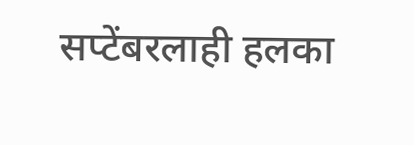सप्टेंबरलाही हलका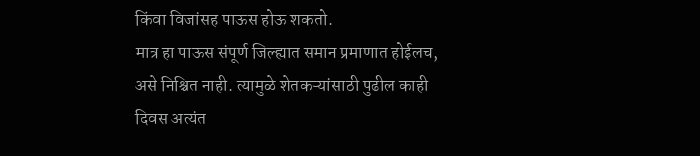किंवा विजांसह पाऊस होऊ शकतो.
मात्र हा पाऊस संपूर्ण जिल्ह्यात समान प्रमाणात होईलच, असे निश्चित नाही. त्यामुळे शेतकऱ्यांसाठी पुढील काही दिवस अत्यंत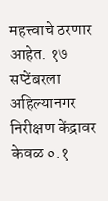महत्त्वाचे ठरणार आहेत. १७ सप्टेंबरला अहिल्यानगर निरीक्षण केंद्रावर केवळ ०.१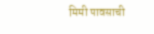मिमी पावसाची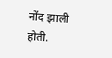नोंद झाली होती.